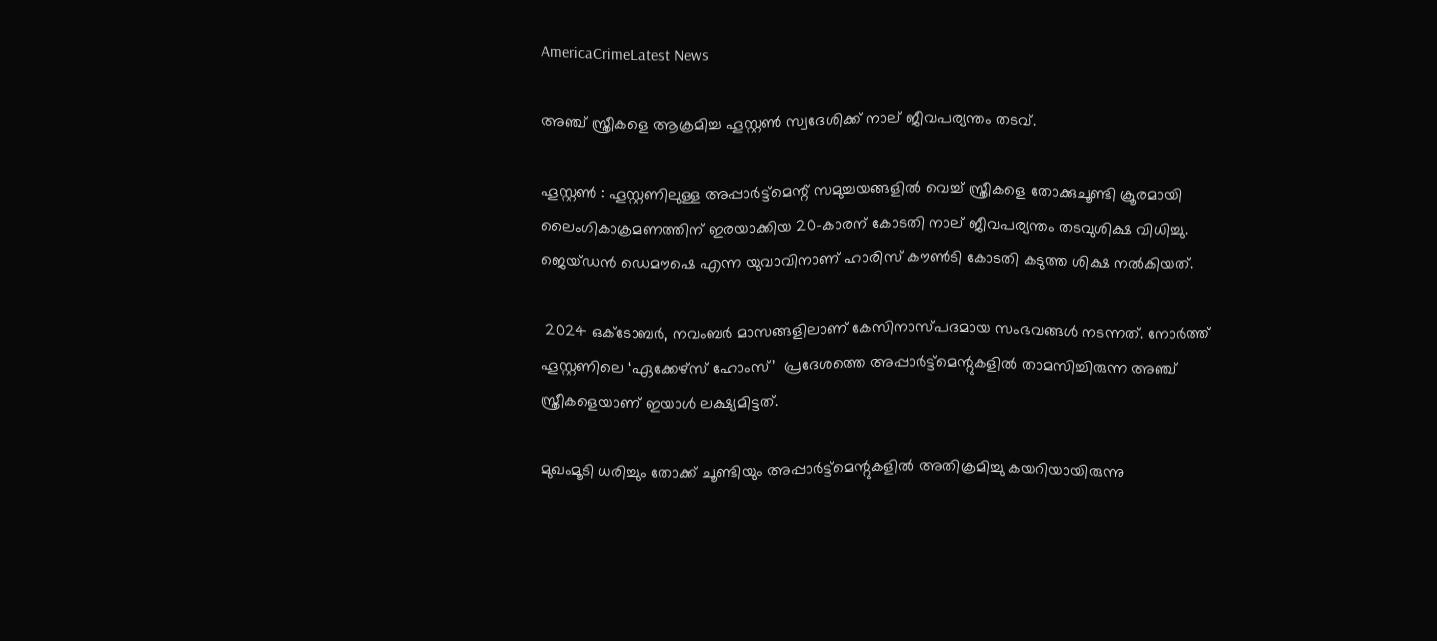AmericaCrimeLatest News

അഞ്ച് സ്ത്രീകളെ ആക്രമിച്ച ഹൂസ്റ്റൺ സ്വദേശിക്ക് നാല് ജീവപര്യന്തം തടവ്.

ഹൂസ്റ്റൺ : ഹൂസ്റ്റണിലുള്ള അപ്പാർട്ട്മെന്റ് സമുച്ചയങ്ങളിൽ വെച്ച് സ്ത്രീകളെ തോക്കുചൂണ്ടി ക്രൂരമായി ലൈംഗികാക്രമണത്തിന് ഇരയാക്കിയ 20-കാരന് കോടതി നാല് ജീവപര്യന്തം തടവുശിക്ഷ വിധിച്ചു. ജെയ്ഡൻ ഡെമൗഷെ എന്ന യുവാവിനാണ് ഹാരിസ് കൗൺടി കോടതി കടുത്ത ശിക്ഷ നൽകിയത്.

 2024 ഒക്ടോബർ, നവംബർ മാസങ്ങളിലാണ് കേസിനാസ്പദമായ സംഭവങ്ങൾ നടന്നത്. നോർത്ത് ഹൂസ്റ്റണിലെ ‘ഏക്കേഴ്‌സ് ഹോംസ്’  പ്രദേശത്തെ അപ്പാർട്ട്മെന്റുകളിൽ താമസിച്ചിരുന്ന അഞ്ച് സ്ത്രീകളെയാണ് ഇയാൾ ലക്ഷ്യമിട്ടത്.

മുഖംമൂടി ധരിച്ചും തോക്ക് ചൂണ്ടിയും അപ്പാർട്ട്മെന്റുകളിൽ അതിക്രമിച്ചു കയറിയായിരുന്നു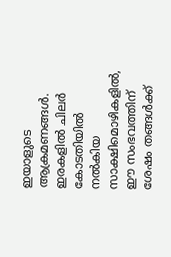ഇയാളുടെ ആക്രമണങ്ങൾ. ഇരകളിൽ ചിലർ കോടതിയിൽ നൽകിയ സാക്ഷിമൊഴികളിൽ, ഈ സംഭവത്തിന് ശേഷം തങ്ങൾക്ക്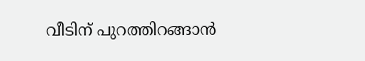വീടിന് പുറത്തിറങ്ങാൻ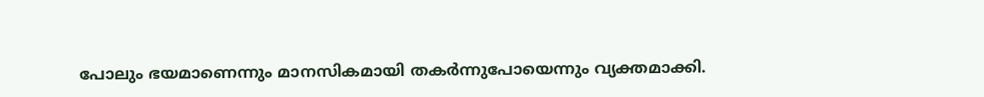പോലും ഭയമാണെന്നും മാനസികമായി തകർന്നുപോയെന്നും വ്യക്തമാക്കി.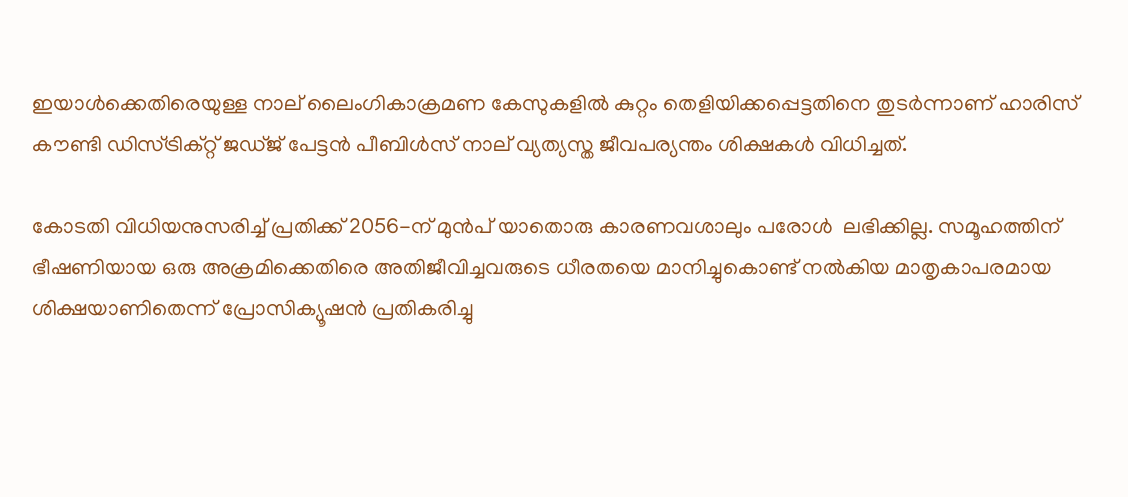ഇയാൾക്കെതിരെയുള്ള നാല് ലൈംഗികാക്രമണ കേസുകളിൽ കുറ്റം തെളിയിക്കപ്പെട്ടതിനെ തുടർന്നാണ് ഹാരിസ് കൗണ്ടി ഡിസ്ട്രിക്റ്റ് ജഡ്ജ് പേട്ടൻ പീബിൾസ് നാല് വ്യത്യസ്ത ജീവപര്യന്തം ശിക്ഷകൾ വിധിച്ചത്.

കോടതി വിധിയനുസരിച്ച് പ്രതിക്ക് 2056-ന് മുൻപ് യാതൊരു കാരണവശാലും പരോൾ  ലഭിക്കില്ല. സമൂഹത്തിന് ഭീഷണിയായ ഒരു അക്രമിക്കെതിരെ അതിജീവിച്ചവരുടെ ധീരതയെ മാനിച്ചുകൊണ്ട് നൽകിയ മാതൃകാപരമായ ശിക്ഷയാണിതെന്ന് പ്രോസിക്യൂഷൻ പ്രതികരിച്ചു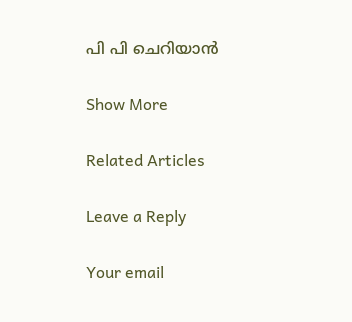പി പി ചെറിയാൻ

Show More

Related Articles

Leave a Reply

Your email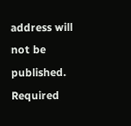address will not be published. Required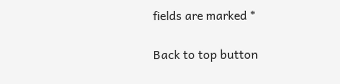fields are marked *

Back to top button